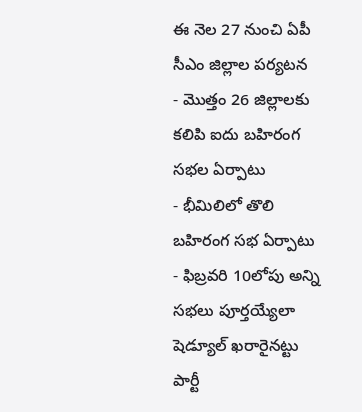ఈ నెల 27 నుంచి ఏపీ సీఎం జిల్లాల పర్యటన
- మొత్తం 26 జిల్లాలకు కలిపి ఐదు బహిరంగ సభల ఏర్పాటు
- భీమిలిలో తొలి బహిరంగ సభ ఏర్పాటు
- ఫిబ్రవరి 10లోపు అన్ని సభలు పూర్తయ్యేలా షెడ్యూల్ ఖరారైనట్టు పార్టీ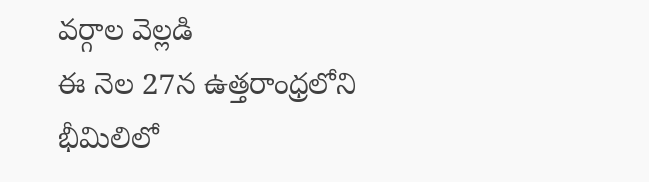వర్గాల వెల్లడి
ఈ నెల 27న ఉత్తరాంధ్రలోని భీమిలిలో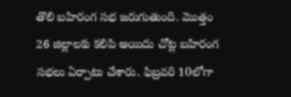తొలి బహిరంగ సభ జరుగుతుంది. మొత్తం 26 జిల్లాలకు కలిపి అయిదు చోట్ల బహిరంగ సభలు ఏర్పాటు చేశారు. ఫిబ్రవరి 10లోగా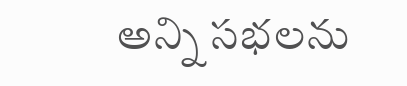అన్ని సభలను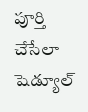పూర్తి చేసేలా షెడ్యూల్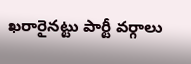ఖరారైనట్టు పార్టీ వర్గాలు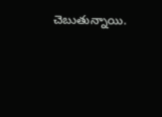చెబుతున్నాయి.